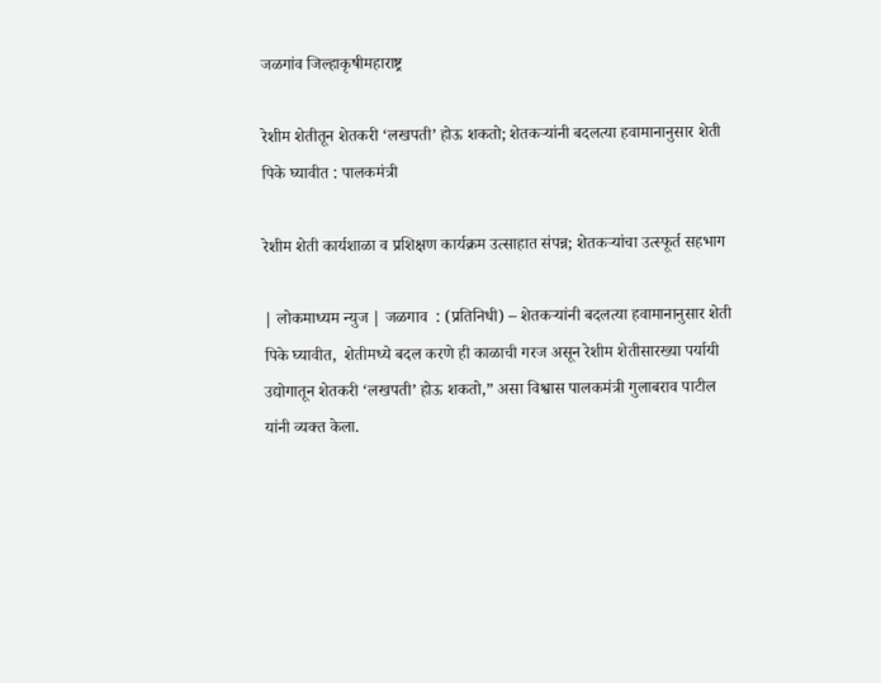जळगांव जिल्हाकृषीमहाराष्ट्र

रेशीम शेतीतून शेतकरी ‘लखपती’ होऊ शकतो; शेतकऱ्यांनी बदलत्या हवामानानुसार शेती पिके घ्यावीत : पालकमंत्री

रेशीम शेती कार्यशाळा व प्रशिक्षण कार्यक्रम उत्साहात संपन्न; शेतकऱ्यांचा उत्स्फूर्त सहभाग

| लोकमाध्यम न्युज | जळगाव  : (प्रतिनिधी) – शेतकऱ्यांनी बदलत्या हवामानानुसार शेती पिके घ्यावीत,  शेतीमध्ये बदल करणे ही काळाची गरज असून रेशीम शेतीसारख्या पर्यायी उद्योगातून शेतकरी ‘लखपती’ होऊ शकतो,” असा विश्वास पालकमंत्री गुलाबराव पाटील यांनी व्यक्त केला.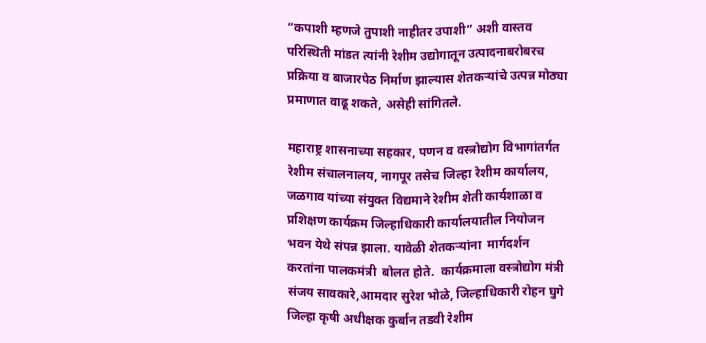“कपाशी म्हणजे तुपाशी नाहीतर उपाशी” अशी वास्तव परिस्थिती मांडत त्यांनी रेशीम उद्योगातून उत्पादनाबरोबरच प्रक्रिया व बाजारपेठ निर्माण झाल्यास शेतकऱ्यांचे उत्पन्न मोठ्या प्रमाणात वाढू शकते, असेही सांगितले.

महाराष्ट्र शासनाच्या सहकार, पणन व वस्त्रोद्योग विभागांतर्गत रेशीम संचालनालय, नागपूर तसेच जिल्हा रेशीम कार्यालय, जळगाव यांच्या संयुक्त विद्यमाने रेशीम शेती कार्यशाळा व प्रशिक्षण कार्यक्रम जिल्हाधिकारी कार्यालयातील नियोजन भवन येथे संपन्न झाला. यावेळी शेतकऱ्यांना  मार्गदर्शन करतांना पालकमंत्री  बोलत होते.  कार्यक्रमाला वस्त्रोद्योग मंत्री संजय सावकारे,आमदार सुरेश भोळे, जिल्हाधिकारी रोहन घुगे जिल्हा कृषी अधीक्षक कुर्बान तडवी रेशीम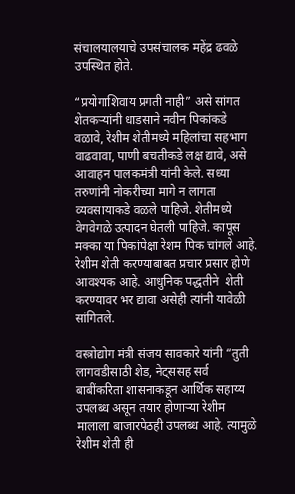संचालयालयाचे उपसंचालक महेंद्र ढवळे उपस्थित होते.

“प्रयोगाशिवाय प्रगती नाही” असे सांगत शेतकऱ्यांनी धाडसाने नवीन पिकांकडे वळावे, रेशीम शेतीमध्ये महिलांचा सहभाग वाढवावा, पाणी बचतीकडे लक्ष द्यावे, असे आवाहन पालकमंत्री यांनी केले. सध्या तरुणांनी नोकरीच्या मागे न लागता व्यवसायाकडे वळले पाहिजे. शेतीमध्ये वेगवेगळे उत्पादन घेतली पाहिजे. कापूस मक्का या पिकांपेक्षा रेशम पिक चांगले आहे. रेशीम शेती करण्याबाबत प्रचार प्रसार होणे आवश्यक आहे. आधुनिक पद्धतीने  शेती करण्यावर भर द्यावा असेही त्यांनी यावेळी सांगितले.

वस्त्रोद्योग मंत्री संजय सावकारे यांनी “तुती लागवडीसाठी शेड, नेट्ससह सर्व बाबींकरिता शासनाकडून आर्थिक सहाय्य उपलब्ध असून तयार होणाऱ्या रेशीम मालाला बाजारपेठही उपलब्ध आहे. त्यामुळे रेशीम शेती ही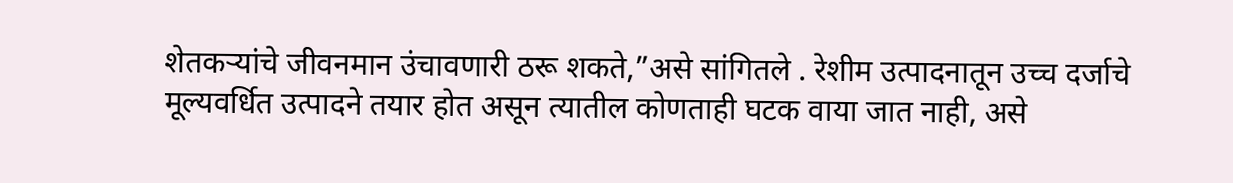शेतकऱ्यांचे जीवनमान उंचावणारी ठरू शकते,”असे सांगितले . रेशीम उत्पादनातून उच्च दर्जाचे मूल्यवर्धित उत्पादने तयार होत असून त्यातील कोणताही घटक वाया जात नाही, असे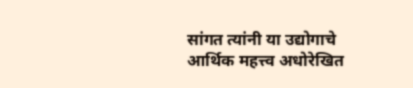सांगत त्यांनी या उद्योगाचे आर्थिक महत्त्व अधोरेखित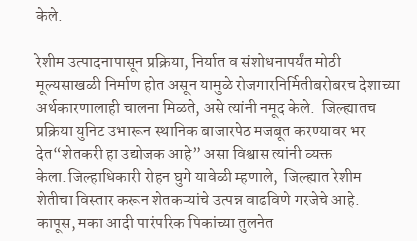केले.

रेशीम उत्पादनापासून प्रक्रिया, निर्यात व संशोधनापर्यंत मोठी मूल्यसाखळी निर्माण होत असून यामुळे रोजगारनिर्मितीबरोबरच देशाच्या अर्थकारणालाही चालना मिळते, असे त्यांनी नमूद केले.  जिल्ह्यातच प्रक्रिया युनिट उभारून स्थानिक बाजारपेठ मजबूत करण्यावर भर देत“शेतकरी हा उद्योजक आहे” असा विश्वास त्यांनी व्यक्त केला.जिल्हाधिकारी रोहन घुगे यावेळी म्हणाले,  जिल्ह्यात रेशीम शेतीचा विस्तार करून शेतकऱ्यांचे उत्पन्न वाढविणे गरजेचे आहे. कापूस, मका आदी पारंपरिक पिकांच्या तुलनेत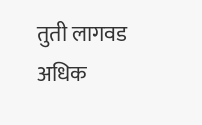तुती लागवड अधिक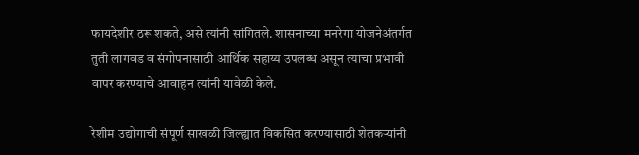फायदेशीर ठरू शकते, असे त्यांनी सांगितले. शासनाच्या मनरेगा योजनेअंतर्गत तुती लागवड व संगोपनासाठी आर्थिक सहाय्य उपलब्ध असून त्याचा प्रभावी वापर करण्याचे आवाहन त्यांनी यावेळी केले.

रेशीम उद्योगाची संपूर्ण साखळी जिल्ह्यात विकसित करण्यासाठी शेतकऱ्यांनी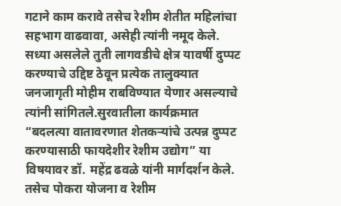गटाने काम करावे तसेच रेशीम शेतीत महिलांचा सहभाग वाढवावा, असेही त्यांनी नमूद केले. सध्या असलेले तुती लागवडीचे क्षेत्र यावर्षी दुप्पट करण्याचे उद्दिष्ट ठेवून प्रत्येक तालुक्यात जनजागृती मोहीम राबविण्यात येणार असल्याचे त्यांनी सांगितले.सुरवातीला कार्यक्रमात “बदलत्या वातावरणात शेतकऱ्यांचे उत्पन्न दुप्पट करण्यासाठी फायदेशीर रेशीम उद्योग” या विषयावर डॉ. महेंद्र ढवळे यांनी मार्गदर्शन केले. तसेच पोकरा योजना व रेशीम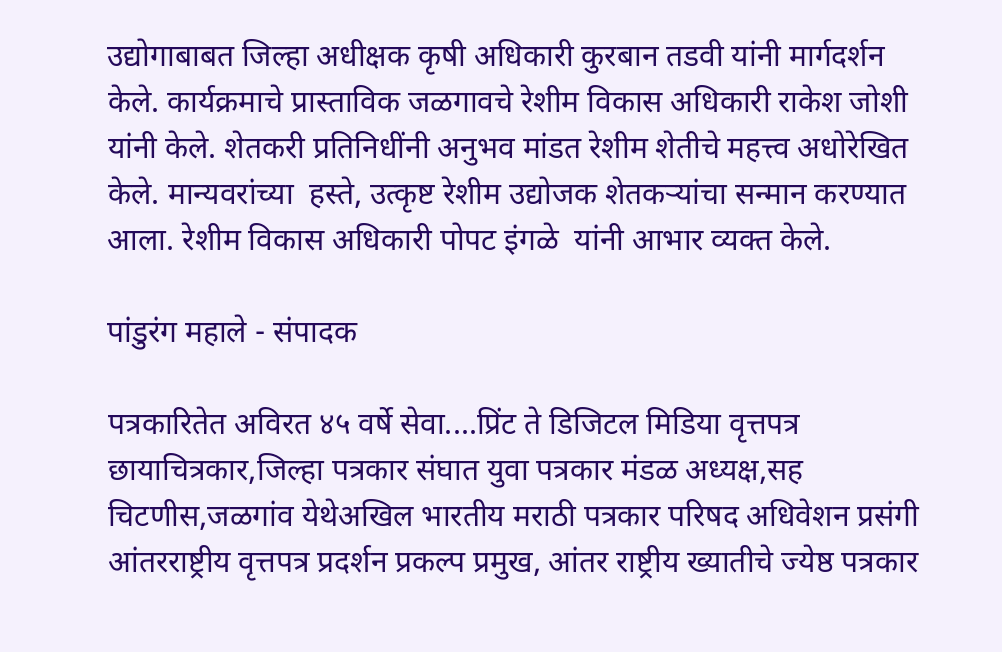उद्योगाबाबत जिल्हा अधीक्षक कृषी अधिकारी कुरबान तडवी यांनी मार्गदर्शन केले. कार्यक्रमाचे प्रास्ताविक जळगावचे रेशीम विकास अधिकारी राकेश जोशी यांनी केले. शेतकरी प्रतिनिधींनी अनुभव मांडत रेशीम शेतीचे महत्त्व अधोरेखित केले. मान्यवरांच्या  हस्ते, उत्कृष्ट रेशीम उद्योजक शेतकऱ्यांचा सन्मान करण्यात आला. रेशीम विकास अधिकारी पोपट इंगळे  यांनी आभार व्यक्त केले.

पांडुरंग महाले - संपादक

पत्रकारितेत अविरत ४५ वर्षे सेवा....प्रिंट ते डिजिटल मिडिया वृत्तपत्र छायाचित्रकार,जिल्हा पत्रकार संघात युवा पत्रकार मंडळ अध्यक्ष,सह चिटणीस,जळगांव येथेअखिल भारतीय मराठी पत्रकार परिषद अधिवेशन प्रसंगी आंतरराष्ट्रीय वृत्तपत्र प्रदर्शन प्रकल्प प्रमुख, आंतर राष्ट्रीय ख्यातीचे ज्येष्ठ पत्रकार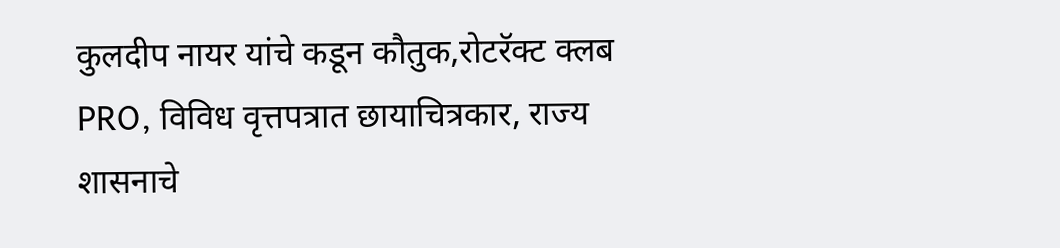कुलदीप नायर यांचे कडून कौतुक,रोटरॅक्ट क्लब PRO, विविध वृत्तपत्रात छायाचित्रकार, राज्य शासनाचे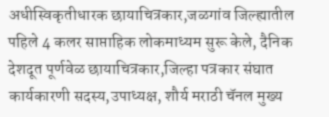अधीस्विकृतीधारक छायाचित्रकार,जळगांव जिल्ह्यातील पहिले 4 कलर साप्ताहिक लोकमाध्यम सुरू केले, दैनिक देशदूत पूर्णवेळ छायाचित्रकार,जिल्हा पत्रकार संघात कार्यकारणी सदस्य,उपाध्यक्ष, शौर्य मराठी चॅनल मुख्य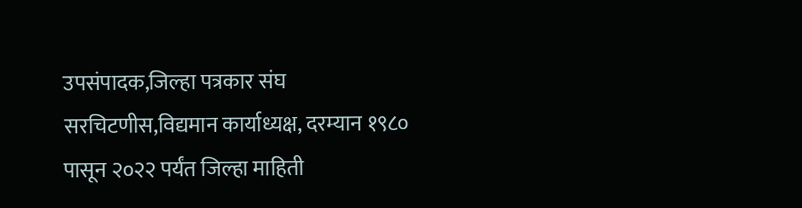उपसंपादक,जिल्हा पत्रकार संघ सरचिटणीस,विद्यमान कार्याध्यक्ष, दरम्यान १९८० पासून २०२२ पर्यंत जिल्हा माहिती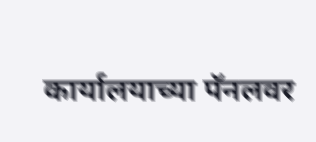कार्यालयाच्या पॅनलवर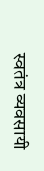स्वतंत्र व्यवसायी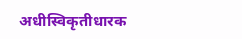अधीस्विकृतीधारक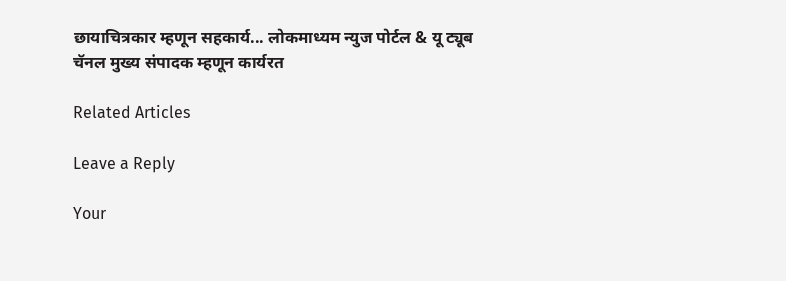छायाचित्रकार म्हणून सहकार्य... लोकमाध्यम न्युज पोर्टल & यू ट्यूब चॅनल मुख्य संपादक म्हणून कार्यरत

Related Articles

Leave a Reply

Your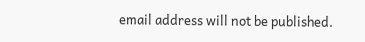email address will not be published.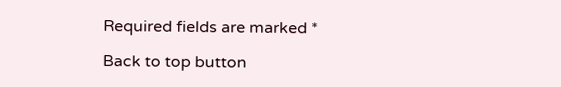Required fields are marked *

Back to top button